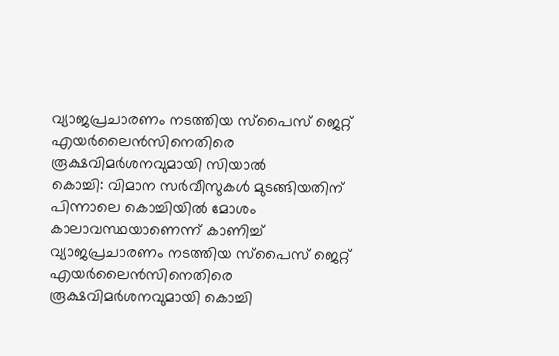വ്യാജപ്രചാരണം നടത്തിയ സ്പൈസ് ജെറ്റ് എയർലൈൻസിനെതിരെ രൂക്ഷവിമർശനവുമായി സിയാൽ
കൊച്ചി: വിമാന സർവീസുകൾ മുടങ്ങിയതിന് പിന്നാലെ കൊച്ചിയിൽ മോശം കാലാവസ്ഥയാണെന്ന് കാണിച്ച് വ്യാജപ്രചാരണം നടത്തിയ സ്പൈസ് ജെറ്റ് എയർലൈൻസിനെതിരെ രൂക്ഷവിമർശനവുമായി കൊച്ചി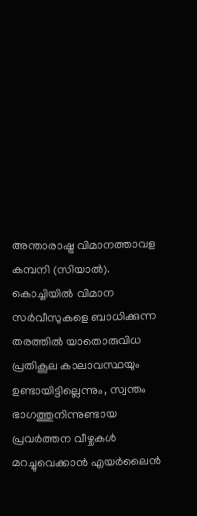അന്താരാഷ്ട്ര വിമാനത്താവള കമ്പനി (സിയാൽ). കൊച്ചിയിൽ വിമാന സർവീസുകളെ ബാധിക്കുന്ന തരത്തിൽ യാതൊരുവിധ പ്രതികൂല കാലാവസ്ഥയും ഉണ്ടായിട്ടില്ലെന്നും, സ്വന്തം ഭാഗത്തുനിന്നുണ്ടായ പ്രവർത്തന വീഴ്ചകൾ മറച്ചുവെക്കാൻ എയർലൈൻ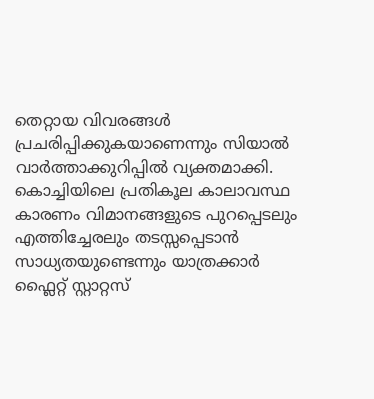തെറ്റായ വിവരങ്ങൾ പ്രചരിപ്പിക്കുകയാണെന്നും സിയാൽ വാർത്താക്കുറിപ്പിൽ വ്യക്തമാക്കി.
കൊച്ചിയിലെ പ്രതികൂല കാലാവസ്ഥ കാരണം വിമാനങ്ങളുടെ പുറപ്പെടലും എത്തിച്ചേരലും തടസ്സപ്പെടാൻ സാധ്യതയുണ്ടെന്നും യാത്രക്കാർ ഫ്ലൈറ്റ് സ്റ്റാറ്റസ്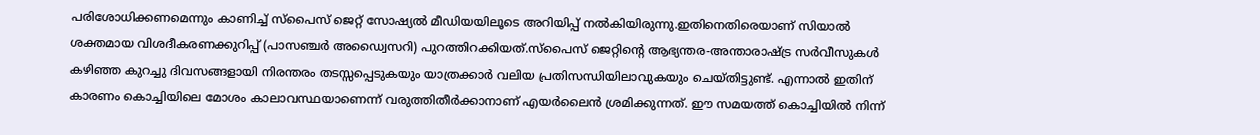പരിശോധിക്കണമെന്നും കാണിച്ച് സ്പൈസ് ജെറ്റ് സോഷ്യൽ മീഡിയയിലൂടെ അറിയിപ്പ് നൽകിയിരുന്നു.ഇതിനെതിരെയാണ് സിയാൽ ശക്തമായ വിശദീകരണക്കുറിപ്പ് (പാസഞ്ചർ അഡ്വൈസറി) പുറത്തിറക്കിയത്.സ്പൈസ് ജെറ്റിന്റെ ആഭ്യന്തര-അന്താരാഷ്ട്ര സർവീസുകൾ കഴിഞ്ഞ കുറച്ചു ദിവസങ്ങളായി നിരന്തരം തടസ്സപ്പെടുകയും യാത്രക്കാർ വലിയ പ്രതിസന്ധിയിലാവുകയും ചെയ്തിട്ടുണ്ട്. എന്നാൽ ഇതിന് കാരണം കൊച്ചിയിലെ മോശം കാലാവസ്ഥയാണെന്ന് വരുത്തിതീർക്കാനാണ് എയർലൈൻ ശ്രമിക്കുന്നത്. ഈ സമയത്ത് കൊച്ചിയിൽ നിന്ന്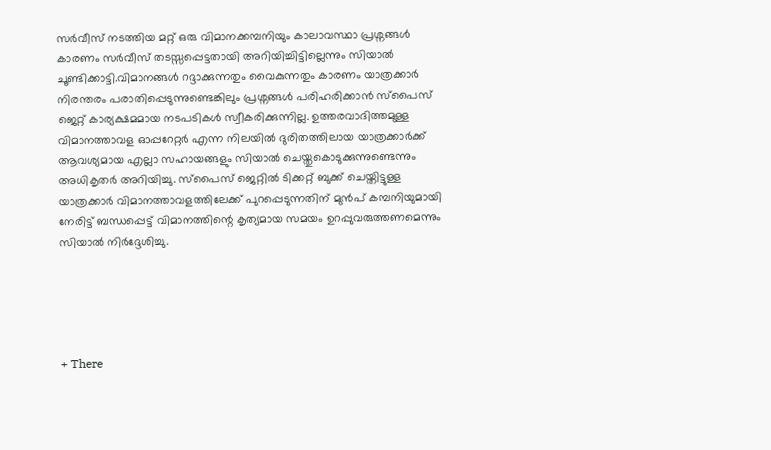സർവീസ് നടത്തിയ മറ്റ് ഒരു വിമാനക്കമ്പനിയും കാലാവസ്ഥാ പ്രശ്നങ്ങൾ കാരണം സർവീസ് തടസ്സപ്പെട്ടതായി അറിയിച്ചിട്ടില്ലെന്നും സിയാൽ ചൂണ്ടിക്കാട്ടി.വിമാനങ്ങൾ റദ്ദാക്കുന്നതും വൈകുന്നതും കാരണം യാത്രക്കാർ നിരന്തരം പരാതിപ്പെടുന്നുണ്ടെങ്കിലും പ്രശ്നങ്ങൾ പരിഹരിക്കാൻ സ്പൈസ് ജെറ്റ് കാര്യക്ഷമമായ നടപടികൾ സ്വീകരിക്കുന്നില്ല. ഉത്തരവാദിത്തമുള്ള വിമാനത്താവള ഓപ്പറേറ്റർ എന്ന നിലയിൽ ദുരിതത്തിലായ യാത്രക്കാർക്ക് ആവശ്യമായ എല്ലാ സഹായങ്ങളും സിയാൽ ചെയ്തുകൊടുക്കുന്നുണ്ടെന്നും അധികൃതർ അറിയിച്ചു. സ്പൈസ് ജെറ്റിൽ ടിക്കറ്റ് ബുക്ക് ചെയ്തിട്ടുള്ള യാത്രക്കാർ വിമാനത്താവളത്തിലേക്ക് പുറപ്പെടുന്നതിന് മുൻപ് കമ്പനിയുമായി നേരിട്ട് ബന്ധപ്പെട്ട് വിമാനത്തിന്റെ കൃത്യമായ സമയം ഉറപ്പുവരുത്തണമെന്നും സിയാൽ നിർദ്ദേശിച്ചു.





+ There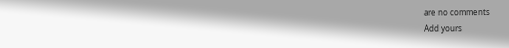are no comments
Add yours